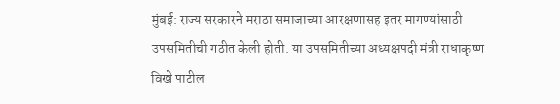मुंबई: राज्य सरकारने मराठा समाजाच्या आरक्षणासह इतर मागण्यांसाठी उपसमितीची गठीत केली होती. या उपसमितीच्या अध्यक्षपदी मंत्री राधाकृष्ण विखे पाटील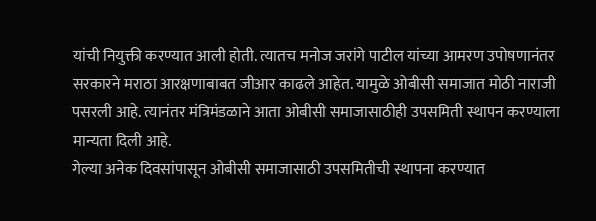यांची नियुक्ती करण्यात आली होती. त्यातच मनोज जरांगे पाटील यांच्या आमरण उपोषणानंतर सरकारने मराठा आरक्षणाबाबत जीआर काढले आहेत. यामुळे ओबीसी समाजात मोठी नाराजी पसरली आहे. त्यानंतर मंत्रिमंडळाने आता ओबीसी समाजासाठीही उपसमिती स्थापन करण्याला मान्यता दिली आहे.
गेल्या अनेक दिवसांपासून ओबीसी समाजासाठी उपसमितीची स्थापना करण्यात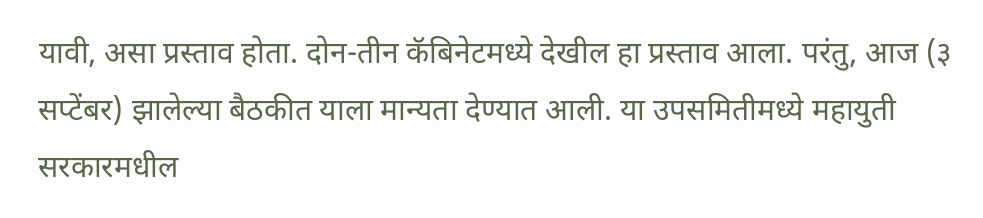यावी, असा प्रस्ताव होता. दोन-तीन कॅबिनेटमध्ये देखील हा प्रस्ताव आला. परंतु, आज (३ सप्टेंबर) झालेल्या बैठकीत याला मान्यता देण्यात आली. या उपसमितीमध्ये महायुती सरकारमधील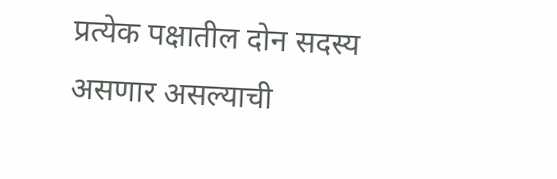प्रत्येक पक्षातील दोन सदस्य असणार असल्याची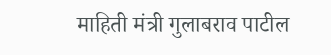माहिती मंत्री गुलाबराव पाटील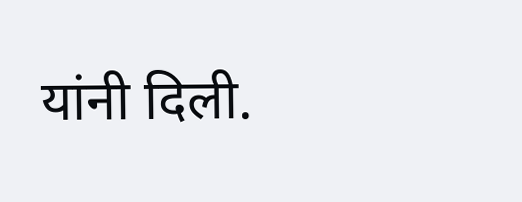यांनी दिली.